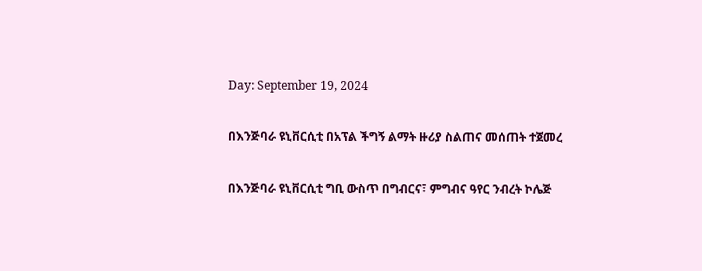Day: September 19, 2024

በእንጅባራ ዩኒቨርሲቲ በአፕል ችግኝ ልማት ዙሪያ ስልጠና መሰጠት ተጀመረ

በእንጅባራ ዩኒቨርሲቲ ግቢ ውስጥ በግብርና፣ ምግብና ዓየር ንብረት ኮሌጅ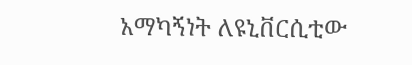አማካኝነት ለዩኒቨርሲቲው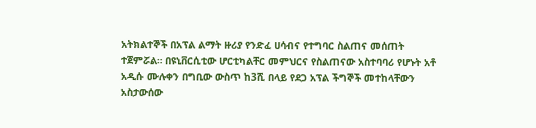አትክልተኞች በአፕል ልማት ዙሪያ የንድፈ ሀሳብና የተግባር ስልጠና መሰጠት ተጀምሯል። በዩኒቨርሲቲው ሆርቲካልቸር መምህርና የስልጠናው አስተባባሪ የሆኑት አቶ አዲሱ ሙሉቀን በግቢው ውስጥ ከ3ሺ በላይ የደጋ አፕል ችግኞች መተከላቸውን አስታውሰው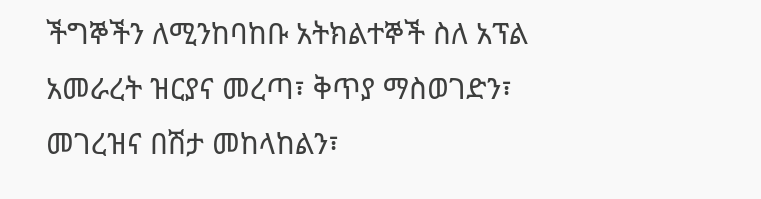ችግኞችን ለሚንከባከቡ አትክልተኞች ስለ አፕል አመራረት ዝርያና መረጣ፣ ቅጥያ ማስወገድን፣ መገረዝና በሽታ መከላከልን፣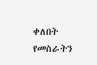ቀለበት የመስራትን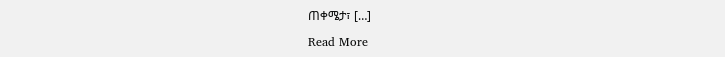ጠቀሜታ፣ […]

Read More